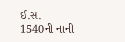ઈ.સ. 1540ની નાની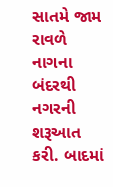સાતમે જામ રાવળે નાગના બંદરથી નગરની શરૂઆત કરી. બાદમાં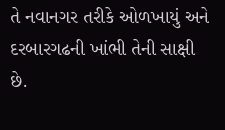તે નવાનગર તરીકે ઓળખાયું અને દરબારગઢની ખાંભી તેની સાક્ષી છે.